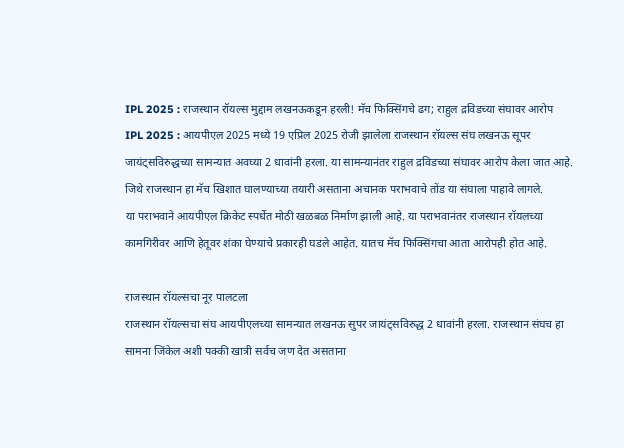IPL 2025 : राजस्थान रॉयल्स मुद्दाम लखनऊकडून हरली! मॅच फिक्सिंगचे ढग; राहुल द्रविडच्या संघावर आरोप
IPL 2025 : आयपीएल 2025 मध्ये 19 एप्रिल 2025 रोजी झालेला राजस्थान रॉयल्स संघ लखनऊ सूपर जायंट्सविरुद्धच्या सामन्यात अवघ्या 2 धावांनी हरला. या सामन्यानंतर राहुल द्रविडच्या संघावर आरोप केला जात आहे. जिथे राजस्थान हा मॅच खिशात घालण्याच्या तयारी असताना अचानक पराभवाचे तोंड या संघाला पाहावे लागले.
या पराभवाने आयपीएल क्रिकेट स्पर्धेत मोठी खळबळ निर्माण झाली आहे. या पराभवानंतर राजस्थान रॉयलच्या कामगिरीवर आणि हेतूवर शंका घेण्याचे प्रकारही घडले आहेत. यातच मॅच फिक्सिंगचा आता आरोपही होत आहे.

राजस्थान रॉयल्सचा नूर पालटला
राजस्थान रॉयल्सचा संघ आयपीएलच्या सामन्यात लखनऊ सुपर जायंट्सविरुद्ध 2 धावांनी हरला. राजस्थान संघच हा सामना जिंकेल अशी पक्की खात्री सर्वच जण देत असताना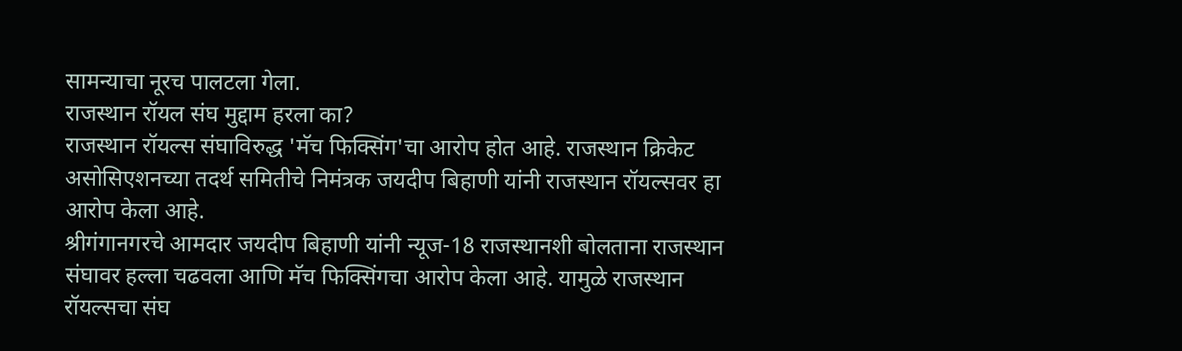सामन्याचा नूरच पालटला गेला.
राजस्थान रॉयल संघ मुद्दाम हरला का?
राजस्थान रॉयल्स संघाविरुद्ध 'मॅच फिक्सिंग'चा आरोप होत आहे. राजस्थान क्रिकेट असोसिएशनच्या तदर्थ समितीचे निमंत्रक जयदीप बिहाणी यांनी राजस्थान रॉयल्सवर हा आरोप केला आहे.
श्रीगंगानगरचे आमदार जयदीप बिहाणी यांनी न्यूज-18 राजस्थानशी बोलताना राजस्थान संघावर हल्ला चढवला आणि मॅच फिक्सिंगचा आरोप केला आहे. यामुळे राजस्थान रॉयल्सचा संघ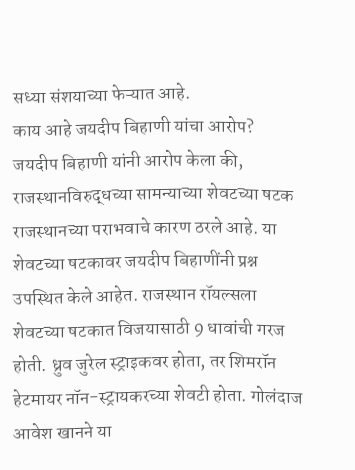सध्या संशयाच्या फेऱ्यात आहे.
काय आहे जयदीप बिहाणी यांचा आरोप?
जयदीप बिहाणी यांनी आरोप केला की, राजस्थानविरुद्धच्या सामन्याच्या शेवटच्या षटक राजस्थानच्या पराभवाचे कारण ठरले आहे. या शेवटच्या षटकावर जयदीप बिहाणींनी प्रश्न उपस्थित केले आहेत. राजस्थान रॉयल्सला शेवटच्या षटकात विजयासाठी 9 धावांची गरज होती. ध्रुव जुरेल स्ट्राइकवर होता, तर शिमरॉन हेटमायर नॉन-स्ट्रायकरच्या शेवटी होता. गोलंदाज आवेश खानने या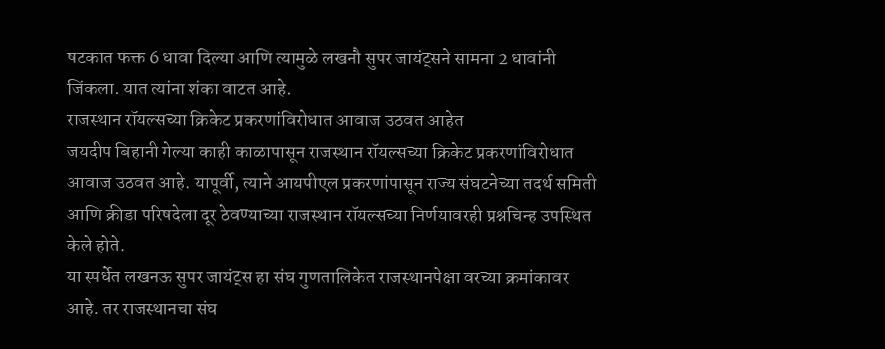षटकात फक्त 6 धावा दिल्या आणि त्यामुळे लखनौ सुपर जायंट्सने सामना 2 धावांनी जिंकला. यात त्यांना शंका वाटत आहे.
राजस्थान रॉयल्सच्या क्रिकेट प्रकरणांविरोधात आवाज उठवत आहेत
जयदीप बिहानी गेल्या काही काळापासून राजस्थान रॉयल्सच्या क्रिकेट प्रकरणांविरोधात आवाज उठवत आहे. यापूर्वी, त्याने आयपीएल प्रकरणांपासून राज्य संघटनेच्या तदर्थ समिती आणि क्रीडा परिषदेला दूर ठेवण्याच्या राजस्थान रॉयल्सच्या निर्णयावरही प्रश्नचिन्ह उपस्थित केले होते.
या स्पर्धेत लखनऊ सुपर जायंट्स हा संघ गुणतालिकेत राजस्थानपेक्षा वरच्या क्रमांकावर आहे. तर राजस्थानचा संघ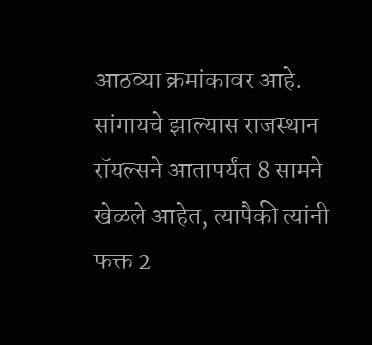आठव्या क्रमांकावर आहे. सांगायचे झाल्यास राजस्थान रॉयल्सने आतापर्यंत 8 सामने खेळले आहेत, त्यापैकी त्यांनी फक्त 2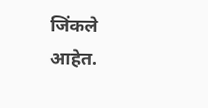जिंकले आहेत.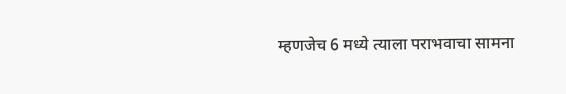म्हणजेच 6 मध्ये त्याला पराभवाचा सामना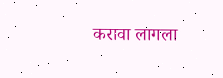करावा लागला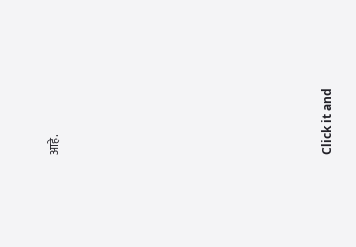आहे.












Click it and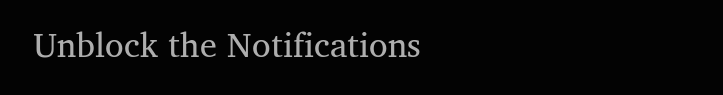Unblock the Notifications